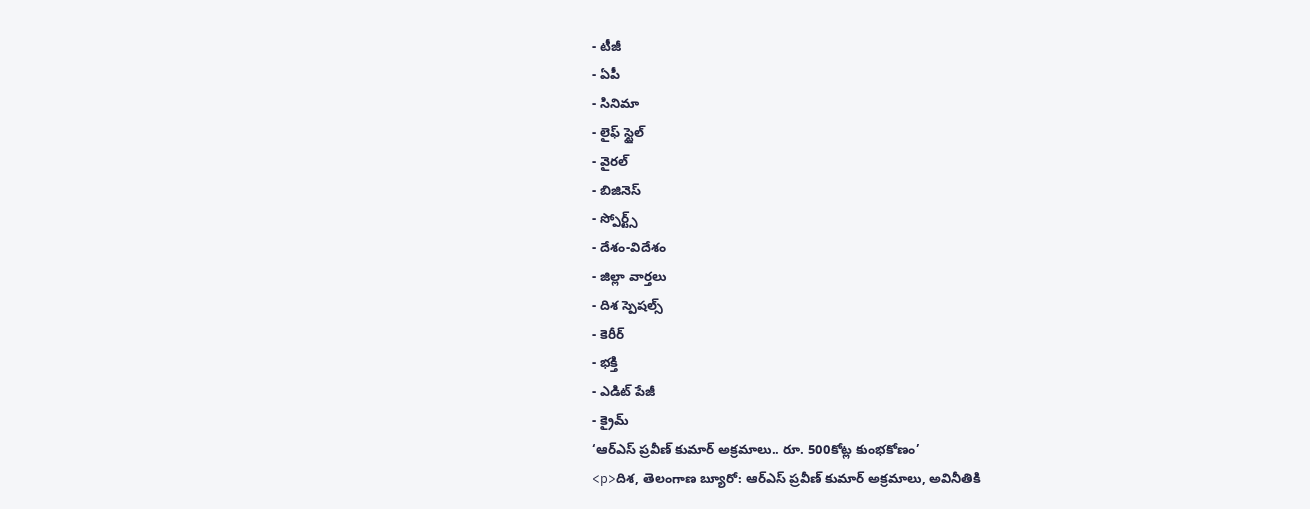- టీజీ
- ఏపీ
- సినిమా
- లైఫ్ స్టైల్
- వైరల్
- బిజినెస్
- స్పోర్ట్స్
- దేశం-విదేశం
- జిల్లా వార్తలు
- దిశ స్పెషల్స్
- కెరీర్
- భక్తి
- ఎడిట్ పేజీ
- క్రైమ్
‘ఆర్ఎస్ ప్రవీణ్ కుమార్ అక్రమాలు.. రూ. 500కోట్ల కుంభకోణం’
<p>దిశ, తెలంగాణ బ్యూరో: ఆర్ఎస్ ప్రవీణ్ కుమార్ అక్రమాలు, అవినీతికి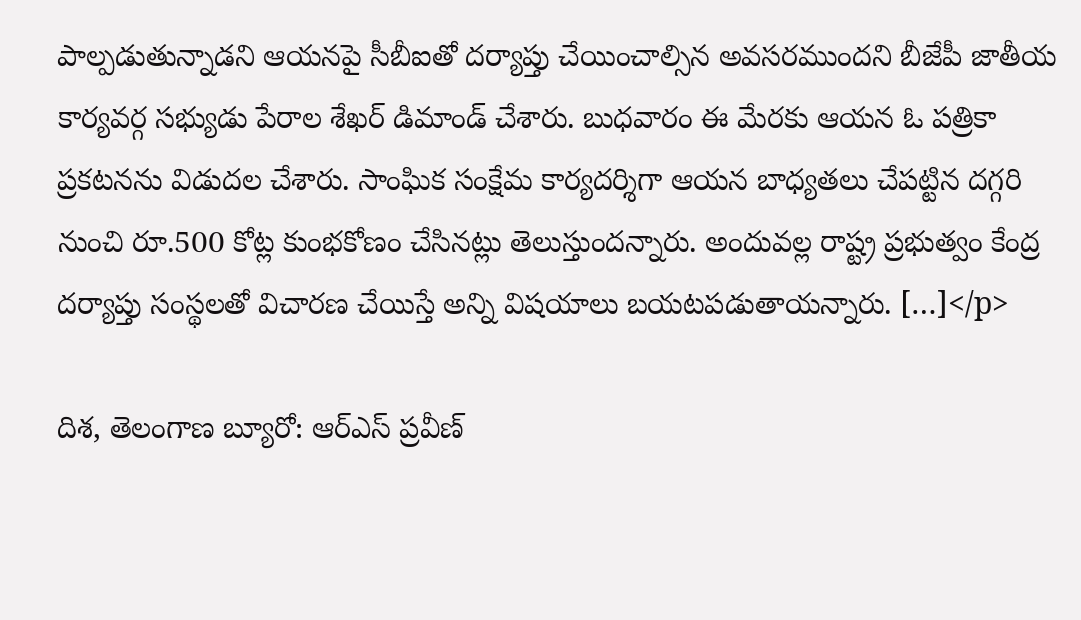పాల్పడుతున్నాడని ఆయనపై సీబీఐతో దర్యాప్తు చేయించాల్సిన అవసరముందని బీజేపీ జాతీయ కార్యవర్గ సభ్యుడు పేరాల శేఖర్ డిమాండ్ చేశారు. బుధవారం ఈ మేరకు ఆయన ఓ పత్రికా ప్రకటనను విడుదల చేశారు. సాంఘిక సంక్షేమ కార్యదర్శిగా ఆయన బాధ్యతలు చేపట్టిన దగ్గరి నుంచి రూ.500 కోట్ల కుంభకోణం చేసినట్లు తెలుస్తుందన్నారు. అందువల్ల రాష్ట్ర ప్రభుత్వం కేంద్ర దర్యాప్తు సంస్థలతో విచారణ చేయిస్తే అన్ని విషయాలు బయటపడుతాయన్నారు. […]</p>

దిశ, తెలంగాణ బ్యూరో: ఆర్ఎస్ ప్రవీణ్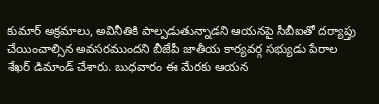కుమార్ అక్రమాలు, అవినీతికి పాల్పడుతున్నాడని ఆయనపై సీబీఐతో దర్యాప్తు చేయించాల్సిన అవసరముందని బీజేపీ జాతీయ కార్యవర్గ సభ్యుడు పేరాల శేఖర్ డిమాండ్ చేశారు. బుధవారం ఈ మేరకు ఆయన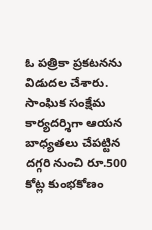ఓ పత్రికా ప్రకటనను విడుదల చేశారు. సాంఘిక సంక్షేమ కార్యదర్శిగా ఆయన బాధ్యతలు చేపట్టిన దగ్గరి నుంచి రూ.500 కోట్ల కుంభకోణం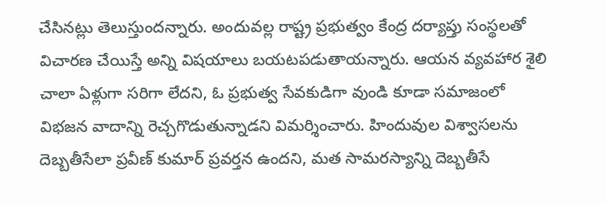చేసినట్లు తెలుస్తుందన్నారు. అందువల్ల రాష్ట్ర ప్రభుత్వం కేంద్ర దర్యాప్తు సంస్థలతో విచారణ చేయిస్తే అన్ని విషయాలు బయటపడుతాయన్నారు. ఆయన వ్యవహార శైలి చాలా ఏళ్లుగా సరిగా లేదని, ఓ ప్రభుత్వ సేవకుడిగా వుండి కూడా సమాజంలో విభజన వాదాన్ని రెచ్చగొడుతున్నాడని విమర్శించారు. హిందువుల విశ్వాసలను దెబ్బతీసేలా ప్రవీణ్ కుమార్ ప్రవర్తన ఉందని, మత సామరస్యాన్ని దెబ్బతీసే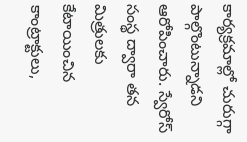కార్యక్రమాల్లో చురుగ్గా పాల్గొంటున్నాడని ఆరోపించారు. స్వేరోస్ సంస్థ ద్వారా తన మిత్రులకు కేటాయించిన కాంట్రాక్టులు,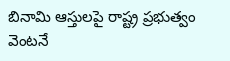బినామి ఆస్తులపై రాష్ట్ర ప్రభుత్వం వెంటనే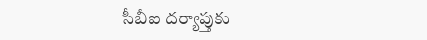సీబీఐ దర్యాప్తుకు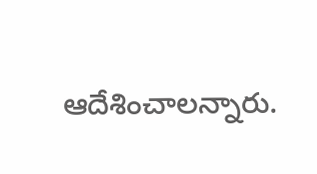ఆదేశించాలన్నారు.